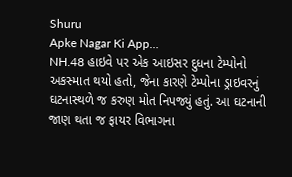Shuru
Apke Nagar Ki App…
NH.48 હાઇવે પર એક આઇસર દુધના ટેમ્પોનો અકસ્માત થયો હતો, જેના કારણે ટેમ્પોના ડ્રાઇવરનું ઘટનાસ્થળે જ કરુણ મોત નિપજ્યું હતું. આ ઘટનાની જાણ થતા જ ફાયર વિભાગના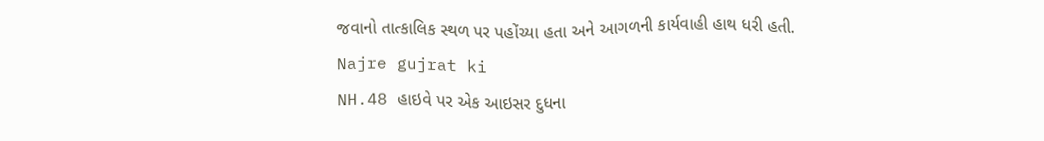જવાનો તાત્કાલિક સ્થળ પર પહોંચ્યા હતા અને આગળની કાર્યવાહી હાથ ધરી હતી.
Najre gujrat ki
NH.48 હાઇવે પર એક આઇસર દુધના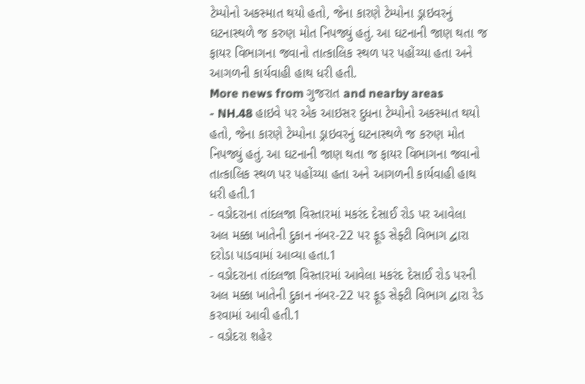ટેમ્પોનો અકસ્માત થયો હતો, જેના કારણે ટેમ્પોના ડ્રાઇવરનું ઘટનાસ્થળે જ કરુણ મોત નિપજ્યું હતું. આ ઘટનાની જાણ થતા જ ફાયર વિભાગના જવાનો તાત્કાલિક સ્થળ પર પહોંચ્યા હતા અને આગળની કાર્યવાહી હાથ ધરી હતી.
More news from ગુજરાત and nearby areas
- NH.48 હાઇવે પર એક આઇસર દુધના ટેમ્પોનો અકસ્માત થયો હતો, જેના કારણે ટેમ્પોના ડ્રાઇવરનું ઘટનાસ્થળે જ કરુણ મોત નિપજ્યું હતું. આ ઘટનાની જાણ થતા જ ફાયર વિભાગના જવાનો તાત્કાલિક સ્થળ પર પહોંચ્યા હતા અને આગળની કાર્યવાહી હાથ ધરી હતી.1
- વડોદરાના તાંદલજા વિસ્તારમાં મકરંદ દેસાઈ રોડ પર આવેલા અલ મક્કા ખાતેની દુકાન નંબર-22 પર ફૂડ સેફ્ટી વિભાગ દ્વારા દરોડા પાડવામાં આવ્યા હતા.1
- વડોદરાના તાંદલજા વિસ્તારમાં આવેલા મકરંદ દેસાઈ રોડ પરની અલ મક્કા ખાતેની દુકાન નંબર-22 પર ફૂડ સેફ્ટી વિભાગ દ્વારા રેડ કરવામાં આવી હતી.1
- વડોદરા શહેર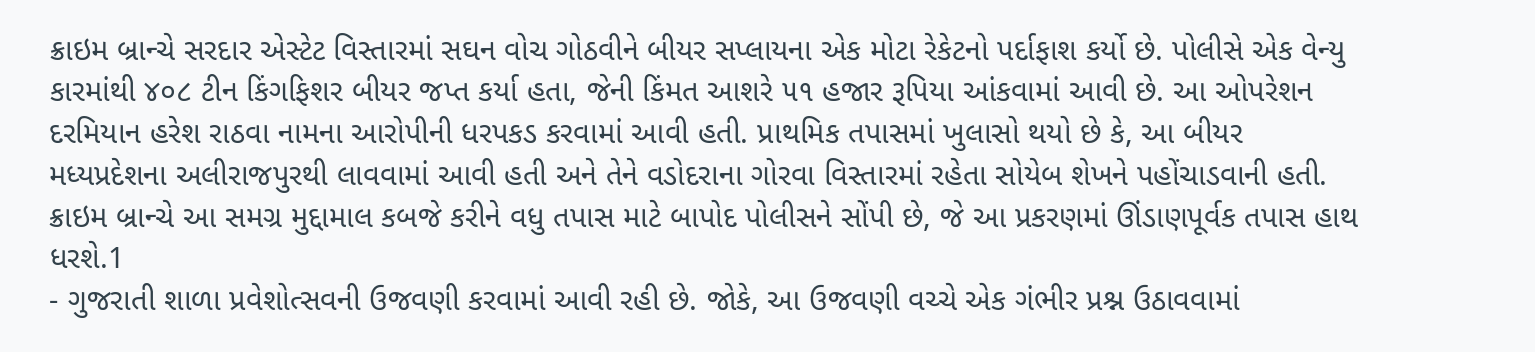ક્રાઇમ બ્રાન્ચે સરદાર એસ્ટેટ વિસ્તારમાં સઘન વોચ ગોઠવીને બીયર સપ્લાયના એક મોટા રેકેટનો પર્દાફાશ કર્યો છે. પોલીસે એક વેન્યુ કારમાંથી ૪૦૮ ટીન કિંગફિશર બીયર જપ્ત કર્યા હતા, જેની કિંમત આશરે ૫૧ હજાર રૂપિયા આંકવામાં આવી છે. આ ઓપરેશન દરમિયાન હરેશ રાઠવા નામના આરોપીની ધરપકડ કરવામાં આવી હતી. પ્રાથમિક તપાસમાં ખુલાસો થયો છે કે, આ બીયર મધ્યપ્રદેશના અલીરાજપુરથી લાવવામાં આવી હતી અને તેને વડોદરાના ગોરવા વિસ્તારમાં રહેતા સોયેબ શેખને પહોંચાડવાની હતી. ક્રાઇમ બ્રાન્ચે આ સમગ્ર મુદ્દામાલ કબજે કરીને વધુ તપાસ માટે બાપોદ પોલીસને સોંપી છે, જે આ પ્રકરણમાં ઊંડાણપૂર્વક તપાસ હાથ ધરશે.1
- ગુજરાતી શાળા પ્રવેશોત્સવની ઉજવણી કરવામાં આવી રહી છે. જોકે, આ ઉજવણી વચ્ચે એક ગંભીર પ્રશ્ન ઉઠાવવામાં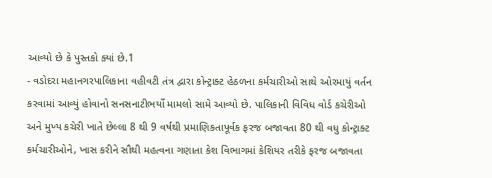આવ્યો છે કે પુસ્તકો ક્યાં છે.1
- વડોદરા મહાનગરપાલિકાના વહીવટી તંત્ર દ્વારા કોન્ટ્રાક્ટ હેઠળના કર્મચારીઓ સાથે ઓરમાયું વર્તન કરવામાં આવ્યું હોવાનો સનસનાટીભર્યો મામલો સામે આવ્યો છે. પાલિકાની વિવિધ વોર્ડ કચેરીઓ અને મુખ્ય કચેરી ખાતે છેલ્લા 8 થી 9 વર્ષથી પ્રમાણિકતાપૂર્વક ફરજ બજાવતા 80 થી વધુ કોન્ટ્રાક્ટ કર્મચારીઓને, ખાસ કરીને સૌથી મહત્વના ગણાતા કેશ વિભાગમાં કેશિયર તરીકે ફરજ બજાવતા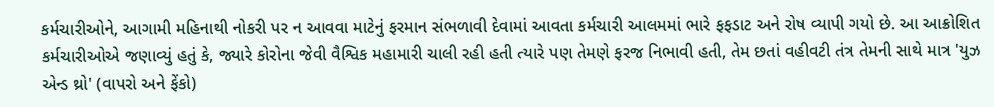કર્મચારીઓને, આગામી મહિનાથી નોકરી પર ન આવવા માટેનું ફરમાન સંભળાવી દેવામાં આવતા કર્મચારી આલમમાં ભારે ફફડાટ અને રોષ વ્યાપી ગયો છે. આ આક્રોશિત કર્મચારીઓએ જણાવ્યું હતું કે, જ્યારે કોરોના જેવી વૈશ્વિક મહામારી ચાલી રહી હતી ત્યારે પણ તેમણે ફરજ નિભાવી હતી, તેમ છતાં વહીવટી તંત્ર તેમની સાથે માત્ર 'યુઝ એન્ડ થ્રો' (વાપરો અને ફેંકો)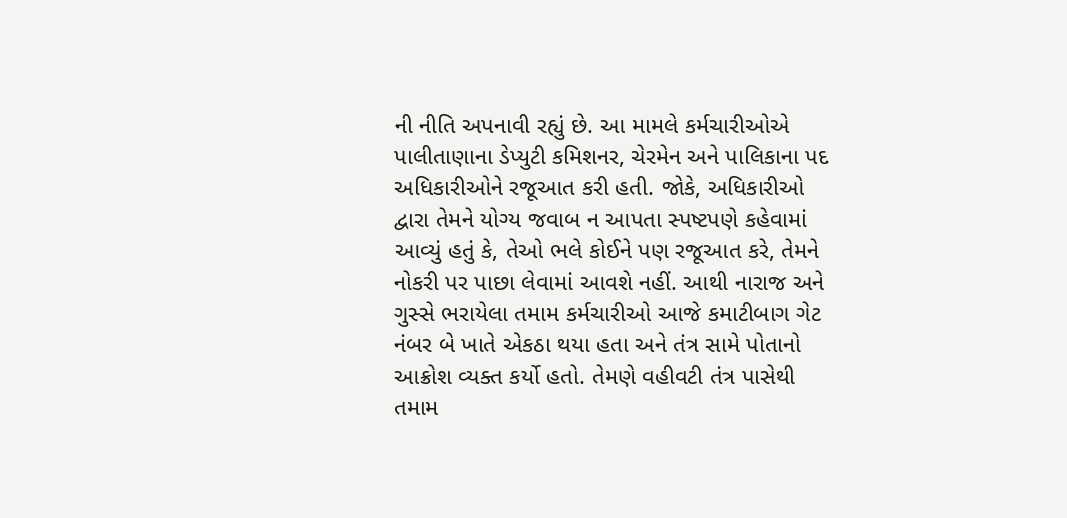ની નીતિ અપનાવી રહ્યું છે. આ મામલે કર્મચારીઓએ પાલીતાણાના ડેપ્યુટી કમિશનર, ચેરમેન અને પાલિકાના પદ અધિકારીઓને રજૂઆત કરી હતી. જોકે, અધિકારીઓ દ્વારા તેમને યોગ્ય જવાબ ન આપતા સ્પષ્ટપણે કહેવામાં આવ્યું હતું કે, તેઓ ભલે કોઈને પણ રજૂઆત કરે, તેમને નોકરી પર પાછા લેવામાં આવશે નહીં. આથી નારાજ અને ગુસ્સે ભરાયેલા તમામ કર્મચારીઓ આજે કમાટીબાગ ગેટ નંબર બે ખાતે એકઠા થયા હતા અને તંત્ર સામે પોતાનો આક્રોશ વ્યક્ત કર્યો હતો. તેમણે વહીવટી તંત્ર પાસેથી તમામ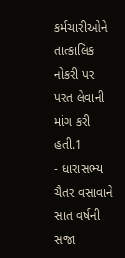કર્મચારીઓને તાત્કાલિક નોકરી પર પરત લેવાની માંગ કરી હતી.1
- ધારાસભ્ય ચૈતર વસાવાને સાત વર્ષની સજા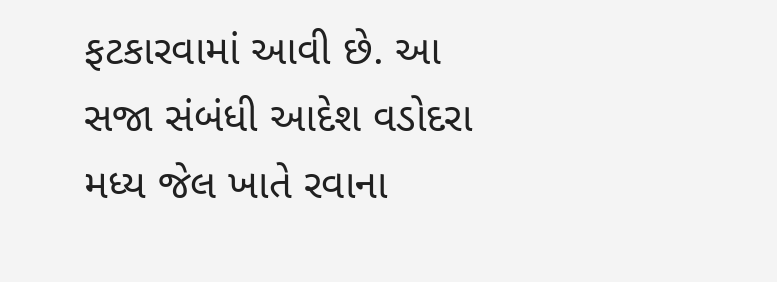ફટકારવામાં આવી છે. આ સજા સંબંધી આદેશ વડોદરા મધ્ય જેલ ખાતે રવાના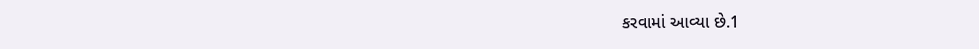કરવામાં આવ્યા છે.1